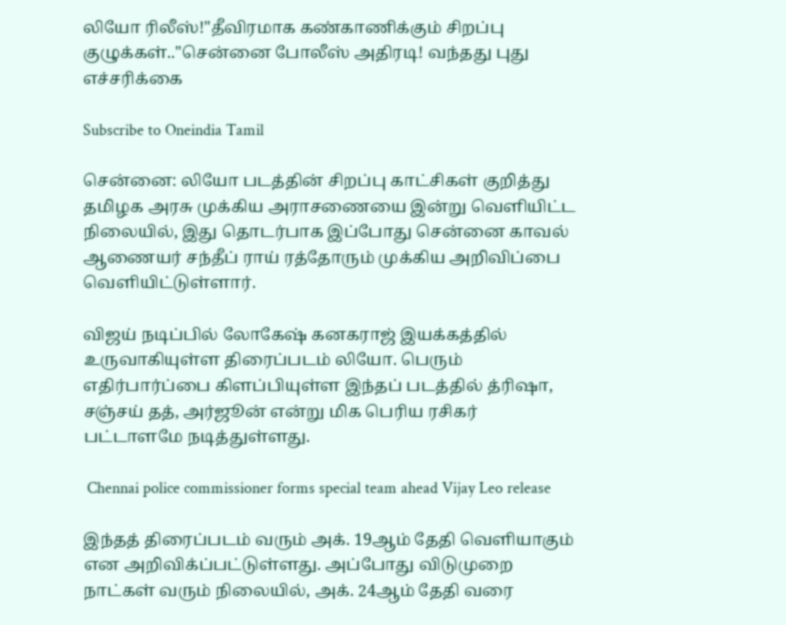லியோ ரிலீஸ்!"தீவிரமாக கண்காணிக்கும் சிறப்பு குழுக்கள்.."சென்னை போலீஸ் அதிரடி! வந்தது புது எச்சரிக்கை

Subscribe to Oneindia Tamil

சென்னை: லியோ படத்தின் சிறப்பு காட்சிகள் குறித்து தமிழக அரசு முக்கிய அராசணையை இன்று வெளியிட்ட நிலையில், இது தொடர்பாக இப்போது சென்னை காவல் ஆணையர் சந்தீப் ராய் ரத்தோரும் முக்கிய அறிவிப்பை வெளியிட்டுள்ளார்.

விஜய் நடிப்பில் லோகேஷ் கனகராஜ் இயக்கத்தில் உருவாகியுள்ள திரைப்படம் லியோ. பெரும் எதிர்பார்ப்பை கிளப்பியுள்ள இந்தப் படத்தில் த்ரிஷா, சஞ்சய் தத், அர்ஜூன் என்று மிக பெரிய ரசிகர் பட்டாளமே நடித்துள்ளது.

 Chennai police commissioner forms special team ahead Vijay Leo release

இந்தத் திரைப்படம் வரும் அக். 19ஆம் தேதி வெளியாகும் என அறிவிக்ப்பட்டுள்ளது. அப்போது விடுமுறை நாட்கள் வரும் நிலையில், அக். 24ஆம் தேதி வரை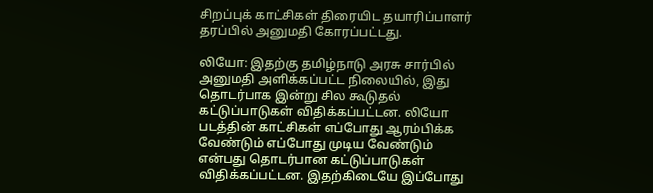சிறப்புக் காட்சிகள் திரையிட தயாரிப்பாளர் தரப்பில் அனுமதி கோரப்பட்டது.

லியோ: இதற்கு தமிழ்நாடு அரசு சார்பில் அனுமதி அளிக்கப்பட்ட நிலையில், இது தொடர்பாக இன்று சில கூடுதல் கட்டுப்பாடுகள் விதிக்கப்பட்டன. லியோ படத்தின் காட்சிகள் எப்போது ஆரம்பிக்க வேண்டும் எப்போது முடிய வேண்டும் என்பது தொடர்பான கட்டுப்பாடுகள் விதிக்கப்பட்டன. இதற்கிடையே இப்போது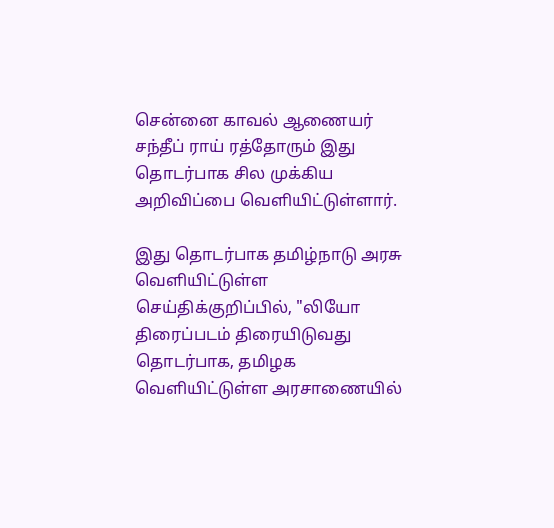சென்னை காவல் ஆணையர் சந்தீப் ராய் ரத்தோரும் இது தொடர்பாக சில முக்கிய அறிவிப்பை வெளியிட்டுள்ளார்.

இது தொடர்பாக தமிழ்நாடு அரசு வெளியிட்டுள்ள செய்திக்குறிப்பில், "லியோ திரைப்படம் திரையிடுவது தொடர்பாக, தமிழக வெளியிட்டுள்ள அரசாணையில்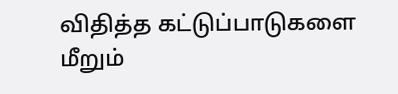விதித்த கட்டுப்பாடுகளை மீறும்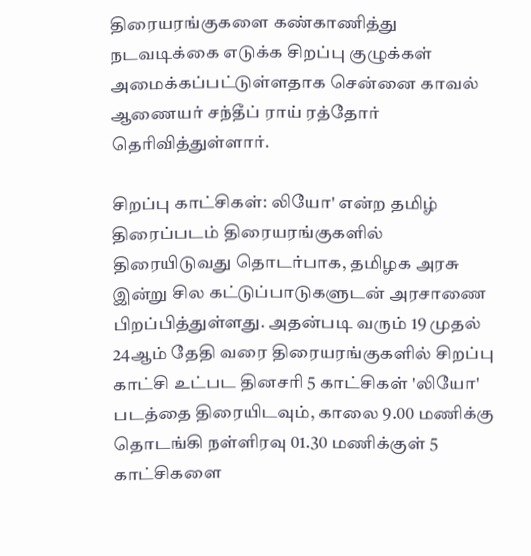திரையரங்குகளை கண்காணித்து நடவடிக்கை எடுக்க சிறப்பு குழுக்கள் அமைக்கப்பட்டுள்ளதாக சென்னை காவல் ஆணையர் சந்தீப் ராய் ரத்தோர் தெரிவித்துள்ளார்.

சிறப்பு காட்சிகள்: லியோ' என்ற தமிழ் திரைப்படம் திரையரங்குகளில் திரையிடுவது தொடர்பாக, தமிழக அரசு இன்று சில கட்டுப்பாடுகளுடன் அரசாணை பிறப்பித்துள்ளது. அதன்படி வரும் 19 முதல் 24ஆம் தேதி வரை திரையரங்குகளில் சிறப்பு காட்சி உட்பட தினசரி 5 காட்சிகள் 'லியோ' படத்தை திரையிடவும், காலை 9.00 மணிக்கு தொடங்கி நள்ளிரவு 01.30 மணிக்குள் 5 காட்சிகளை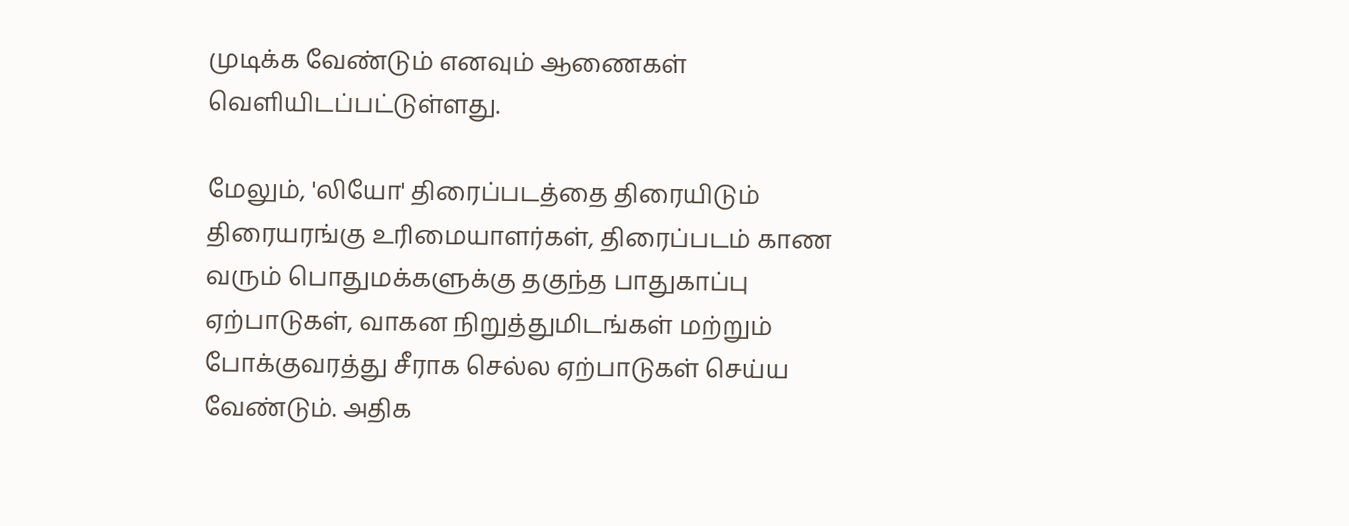முடிக்க வேண்டும் எனவும் ஆணைகள் வெளியிடப்பட்டுள்ளது.

மேலும், 'லியோ' திரைப்படத்தை திரையிடும் திரையரங்கு உரிமையாளர்கள், திரைப்படம் காண வரும் பொதுமக்களுக்கு தகுந்த பாதுகாப்பு ஏற்பாடுகள், வாகன நிறுத்துமிடங்கள் மற்றும் போக்குவரத்து சீராக செல்ல ஏற்பாடுகள் செய்ய வேண்டும். அதிக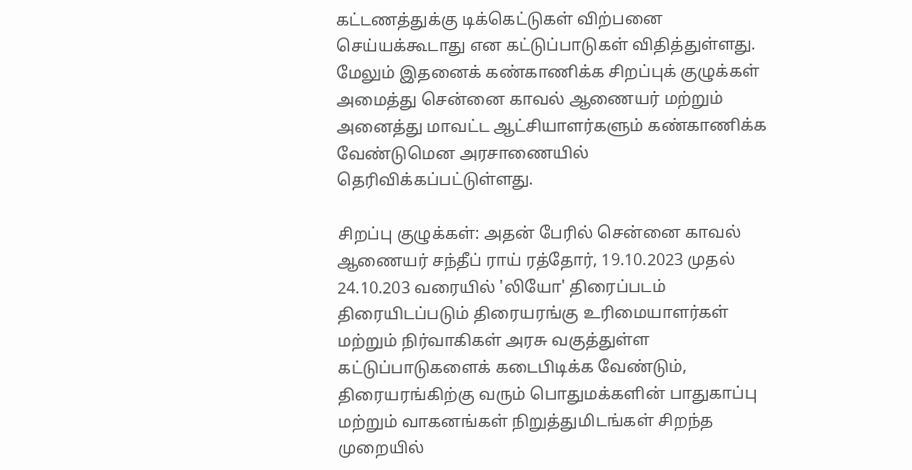கட்டணத்துக்கு டிக்கெட்டுகள் விற்பனை செய்யக்கூடாது என கட்டுப்பாடுகள் விதித்துள்ளது. மேலும் இதனைக் கண்காணிக்க சிறப்புக் குழுக்கள் அமைத்து சென்னை காவல் ஆணையர் மற்றும் அனைத்து மாவட்ட ஆட்சியாளர்களும் கண்காணிக்க வேண்டுமென அரசாணையில் தெரிவிக்கப்பட்டுள்ளது.

சிறப்பு குழுக்கள்: அதன் பேரில் சென்னை காவல் ஆணையர் சந்தீப் ராய் ரத்தோர், 19.10.2023 முதல் 24.10.203 வரையில் 'லியோ' திரைப்படம் திரையிடப்படும் திரையரங்கு உரிமையாளர்கள் மற்றும் நிர்வாகிகள் அரசு வகுத்துள்ள கட்டுப்பாடுகளைக் கடைபிடிக்க வேண்டும், திரையரங்கிற்கு வரும் பொதுமக்களின் பாதுகாப்பு மற்றும் வாகனங்கள் நிறுத்துமிடங்கள் சிறந்த முறையில்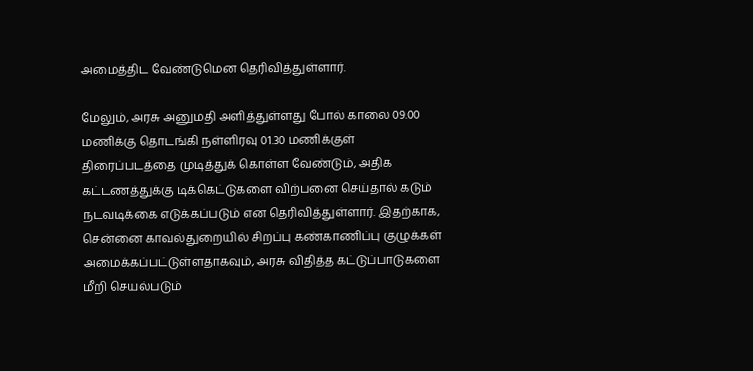அமைத்திட வேண்டுமென தெரிவித்துள்ளார்.

மேலும், அரசு அனுமதி அளித்துள்ளது போல் காலை 09.00 மணிக்கு தொடங்கி நள்ளிரவு 01.30 மணிக்குள் திரைப்படத்தை முடித்துக் கொள்ள வேண்டும், அதிக கட்டணத்துக்கு டிக்கெட்டுகளை விற்பனை செய்தால் கடும் நடவடிக்கை எடுக்கப்படும் என தெரிவித்துள்ளார். இதற்காக, சென்னை காவல்துறையில் சிறப்பு கண்காணிப்பு குழுக்கள் அமைக்கப்பட்டுள்ளதாகவும், அரசு விதித்த கட்டுப்பாடுகளை மீறி செயல்படும்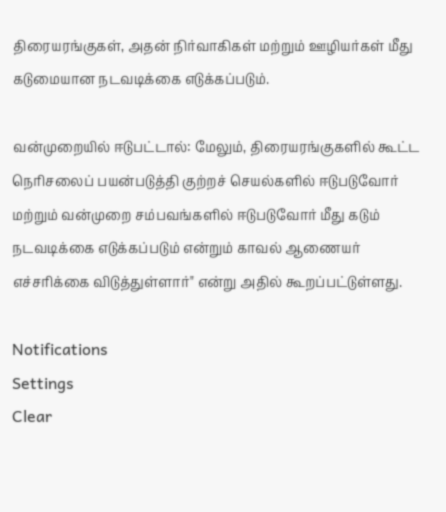திரையரங்குகள், அதன் நிர்வாகிகள் மற்றும் ஊழியர்கள் மீது கடுமையான நடவடிக்கை எடுக்கப்படும்.

வன்முறையில் ஈடுபட்டால்: மேலும், திரையரங்குகளில் கூட்ட நெரிசலைப் பயன்படுத்தி குற்றச் செயல்களில் ஈடுபடுவோர் மற்றும் வன்முறை சம்பவங்களில் ஈடுபடுவோர் மீது கடும் நடவடிக்கை எடுக்கப்படும் என்றும் காவல் ஆணையர் எச்சரிக்கை விடுத்துள்ளார்" என்று அதில் கூறப்பட்டுள்ளது.

Notifications
Settings
Clear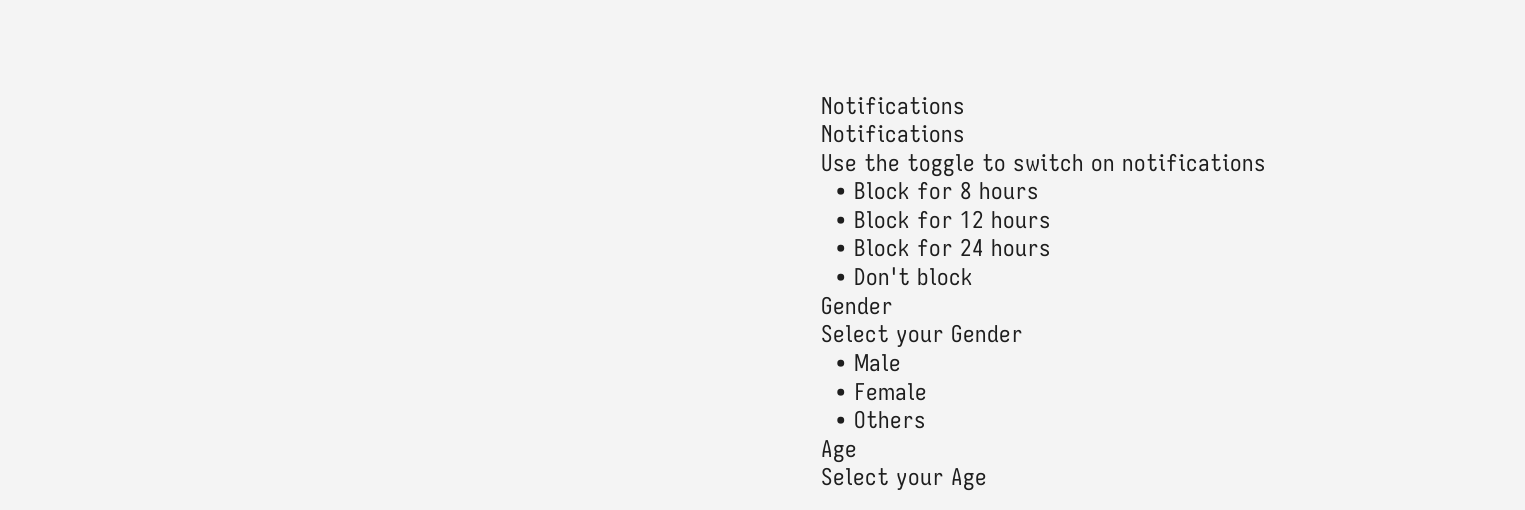Notifications
Notifications
Use the toggle to switch on notifications
  • Block for 8 hours
  • Block for 12 hours
  • Block for 24 hours
  • Don't block
Gender
Select your Gender
  • Male
  • Female
  • Others
Age
Select your Age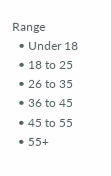Range
  • Under 18
  • 18 to 25
  • 26 to 35
  • 36 to 45
  • 45 to 55
  • 55+